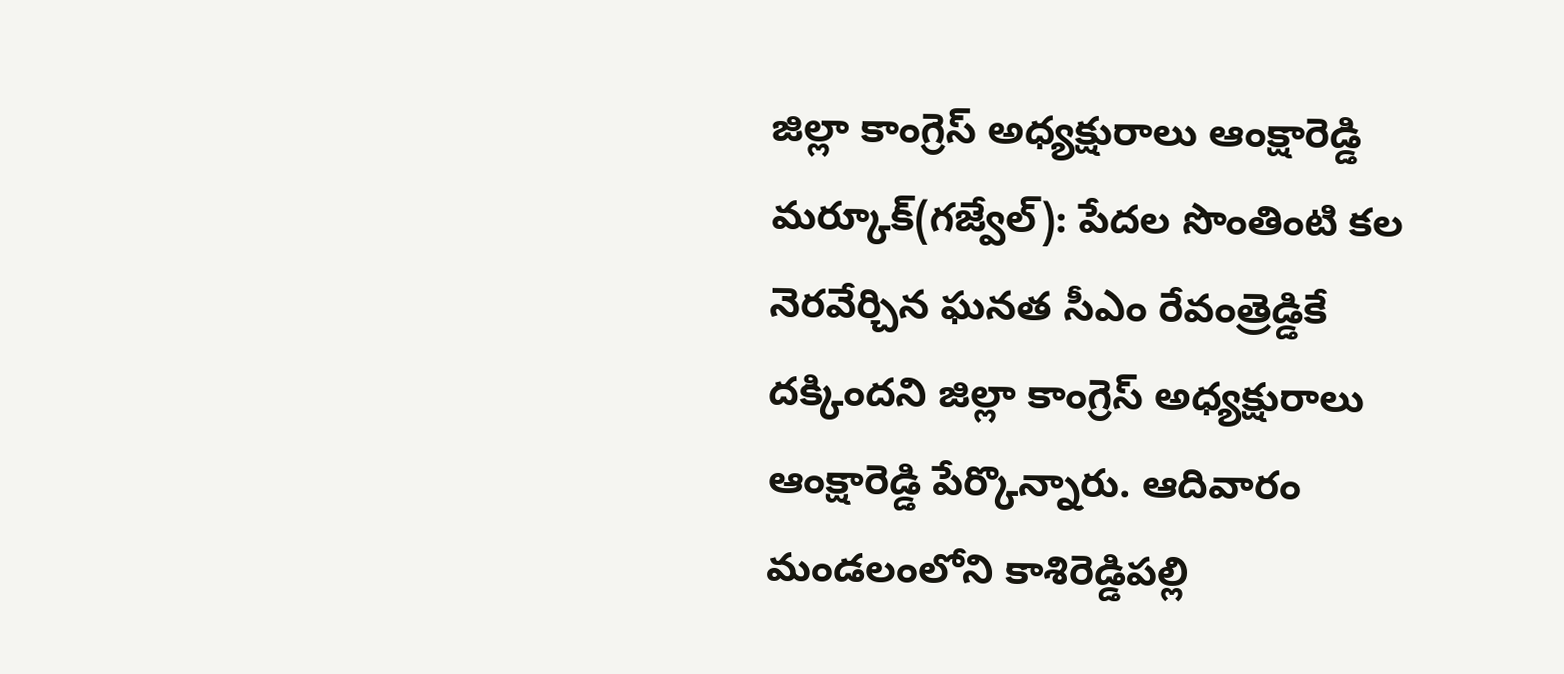జిల్లా కాంగ్రెస్ అధ్యక్షురాలు ఆంక్షారెడ్డి
మర్కూక్(గజ్వేల్): పేదల సొంతింటి కల నెరవేర్చిన ఘనత సీఎం రేవంత్రెడ్డికే దక్కిందని జిల్లా కాంగ్రెస్ అధ్యక్షురాలు ఆంక్షారెడ్డి పేర్కొన్నారు. ఆదివారం మండలంలోని కాశిరెడ్డిపల్లి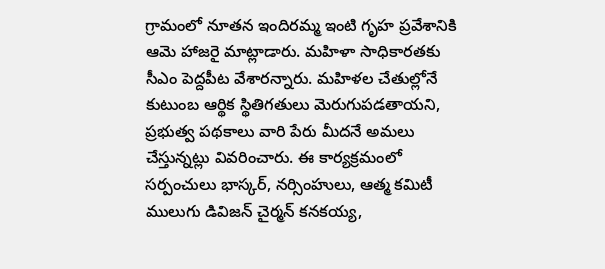గ్రామంలో నూతన ఇందిరమ్మ ఇంటి గృహ ప్రవేశానికి ఆమె హాజరై మాట్లాడారు. మహిళా సాధికారతకు సీఎం పెద్దపీట వేశారన్నారు. మహిళల చేతుల్లోనే కుటుంబ ఆర్థిక స్థితిగతులు మెరుగుపడతాయని, ప్రభుత్వ పథకాలు వారి పేరు మీదనే అమలు చేస్తున్నట్లు వివరించారు. ఈ కార్యక్రమంలో సర్పంచులు భాస్కర్, నర్సింహులు, ఆత్మ కమిటీ ములుగు డివిజన్ చైర్మన్ కనకయ్య,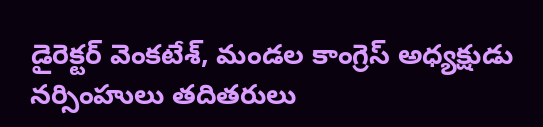డైరెక్టర్ వెంకటేశ్, మండల కాంగ్రెస్ అధ్యక్షుడు నర్సింహులు తదితరులు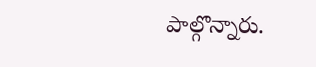పాల్గొన్నారు.